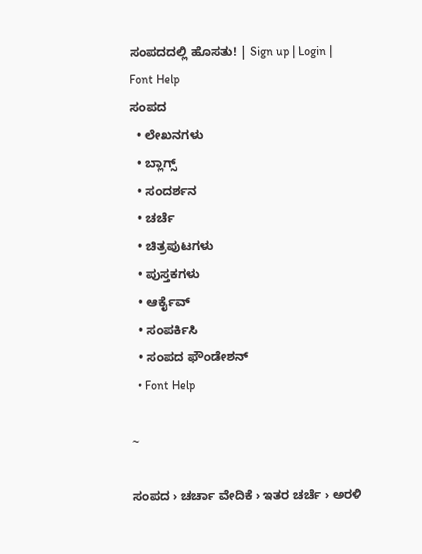ಸಂಪದದಲ್ಲಿ ಹೊಸತು! | Sign up | Login | Font Help
ಸಂಪದ
  • ಲೇಖನಗಳು
  • ಬ್ಲಾಗ್ಸ್
  • ಸಂದರ್ಶನ
  • ಚರ್ಚೆ
  • ಚಿತ್ರಪುಟಗಳು
  • ಪುಸ್ತಕಗಳು
  • ಆರ್ಕೈವ್
  • ಸಂಪರ್ಕಿಸಿ
  • ಸಂಪದ ಫೌಂಡೇಶನ್
  • Font Help

~

ಸಂಪದ › ಚರ್ಚಾ ವೇದಿಕೆ › ಇತರ ಚರ್ಚೆ › ಅರಳಿ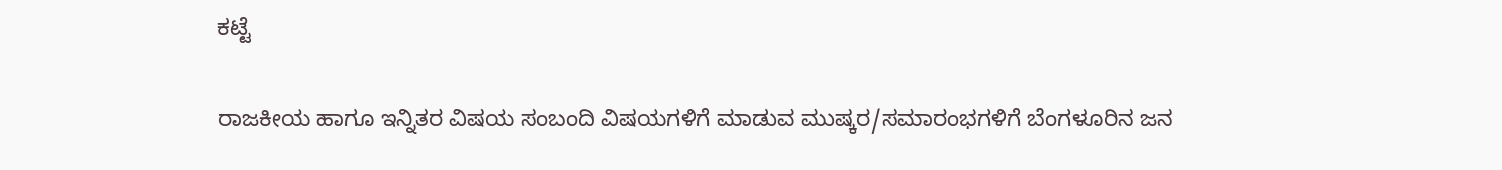ಕಟ್ಟೆ

ರಾಜಕೀಯ ಹಾಗೂ ಇನ್ನಿತರ ವಿಷಯ ಸಂಬಂದಿ ವಿಷಯಗಳಿಗೆ ಮಾಡುವ ಮುಷ್ಕರ/ಸಮಾರಂಭಗಳಿಗೆ ಬೆಂಗಳೂರಿನ ಜನ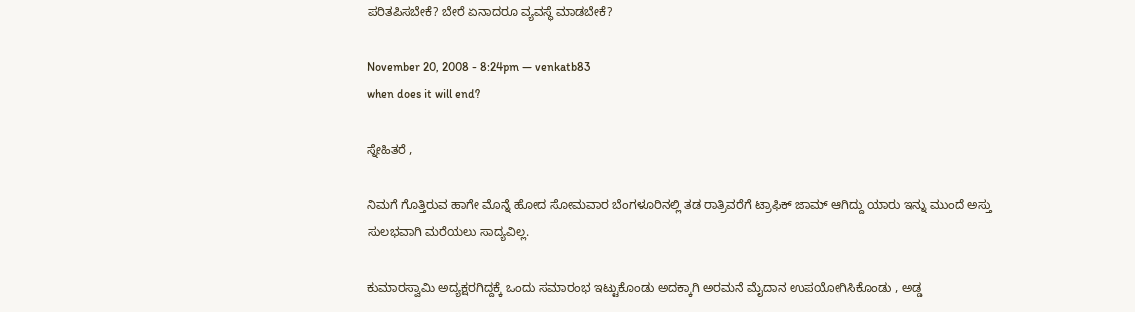ಪರಿತಪಿಸಬೇಕೆ? ಬೇರೆ ಏನಾದರೂ ವ್ಯವಸ್ಥೆ ಮಾಡಬೇಕೆ?

November 20, 2008 - 8:24pm — venkatb83
when does it will end?

ಸ್ನೇಹಿತರೆ ,

ನಿಮಗೆ ಗೊತ್ತಿರುವ ಹಾಗೇ ಮೊನ್ನೆ ಹೋದ ಸೋಮವಾರ ಬೆಂಗಳೂರಿನಲ್ಲಿ ತಡ ರಾತ್ರಿವರೆಗೆ ಟ್ರಾಫಿಕ್ ಜಾಮ್ ಆಗಿದ್ದು ಯಾರು ಇನ್ನು ಮುಂದೆ ಅಸ್ತು ಸುಲಭವಾಗಿ ಮರೆಯಲು ಸಾದ್ಯವಿಲ್ಲ.

ಕುಮಾರಸ್ವಾಮಿ ಅದ್ಯಕ್ಷರಗಿದ್ದಕ್ಕೆ ಒಂದು ಸಮಾರಂಭ ಇಟ್ಟುಕೊಂಡು ಅದಕ್ಕಾಗಿ ಅರಮನೆ ಮೈದಾನ ಉಪಯೋಗಿಸಿಕೊಂಡು , ಅಡ್ಡ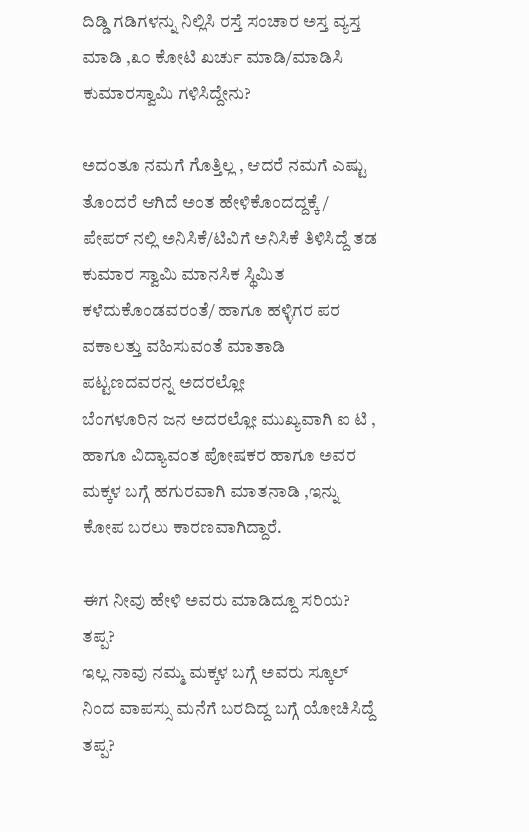ದಿಡ್ಡಿ ಗಡಿಗಳನ್ನು ನಿಲ್ಲಿಸಿ ರಸ್ತೆ ಸಂಚಾರ ಅಸ್ತ ವ್ಯಸ್ತ ಮಾಡಿ ,೩೦ ಕೋಟಿ ಖರ್ಚು ಮಾಡಿ/ಮಾಡಿಸಿ ಕುಮಾರಸ್ವಾಮಿ ಗಳಿಸಿದ್ದೇನು?

ಅದಂತೂ ನಮಗೆ ಗೊತ್ತಿಲ್ಲ , ಆದರೆ ನಮಗೆ ಎಷ್ಟು ತೊಂದರೆ ಆಗಿದೆ ಅಂತ ಹೇಳಿಕೊಂದದ್ದಕ್ಕೆ/ ಪೇಪರ್ ನಲ್ಲಿ ಅನಿಸಿಕೆ/ಟಿವಿಗೆ ಅನಿಸಿಕೆ ತಿಳಿಸಿದ್ದೆ ತಡ ಕುಮಾರ ಸ್ವಾಮಿ ಮಾನಸಿಕ ಸ್ಥಿಮಿತ ಕಳೆದುಕೊಂಡವರಂತೆ/ ಹಾಗೂ ಹಳ್ಳಿಗರ ಪರ ವಕಾಲತ್ತು ವಹಿಸುವಂತೆ ಮಾತಾಡಿ ಪಟ್ಟಣದವರನ್ನ ಅದರಲ್ಲೋ
ಬೆಂಗಳೂರಿನ ಜನ ಅದರಲ್ಲೋ ಮುಖ್ಯವಾಗಿ ಐ ಟಿ , ಹಾಗೂ ವಿದ್ಯಾವಂತ ಪೋಷಕರ ಹಾಗೂ ಅವರ ಮಕ್ಕಳ ಬಗ್ಗೆ ಹಗುರವಾಗಿ ಮಾತನಾಡಿ ,ಇನ್ನು ಕೋಪ ಬರಲು ಕಾರಣವಾಗಿದ್ದಾರೆ.

ಈಗ ನೀವು ಹೇಳಿ ಅವರು ಮಾಡಿದ್ದೂ ಸರಿಯ?
ತಪ್ಪ?
ಇಲ್ಲ ನಾವು ನಮ್ಮ ಮಕ್ಕಳ ಬಗ್ಗೆ ಅವರು ಸ್ಕೂಲ್ ನಿಂದ ವಾಪಸ್ಸು ಮನೆಗೆ ಬರದಿದ್ದ ಬಗ್ಗೆ ಯೋಚಿಸಿದ್ದೆ ತಪ್ಪ?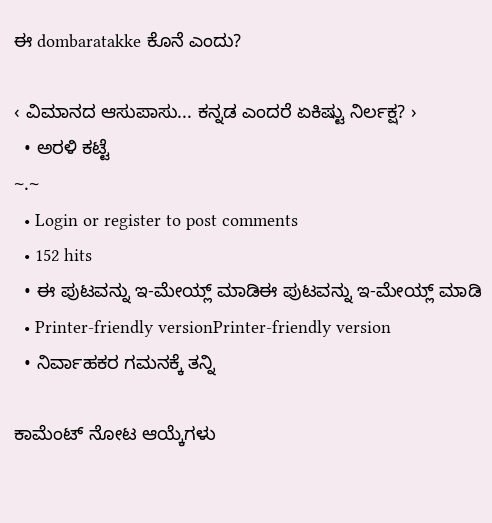ಈ dombaratakke ಕೊನೆ ಎಂದು?

‹ ವಿಮಾನದ ಆಸುಪಾಸು... ಕನ್ನಡ ಎಂದರೆ ಏಕಿಷ್ಟು ನಿರ್ಲಕ್ಷ? ›
  • ಅರಳಿ ಕಟ್ಟೆ
~.~
  • Login or register to post comments
  • 152 hits
  • ಈ ಪುಟವನ್ನು ಇ-ಮೇಯ್ಲ್ ಮಾಡಿಈ ಪುಟವನ್ನು ಇ-ಮೇಯ್ಲ್ ಮಾಡಿ
  • Printer-friendly versionPrinter-friendly version
  • ನಿರ್ವಾಹಕರ ಗಮನಕ್ಕೆ ತನ್ನಿ

ಕಾಮೆಂಟ್ ನೋಟ ಆಯ್ಕೆಗಳು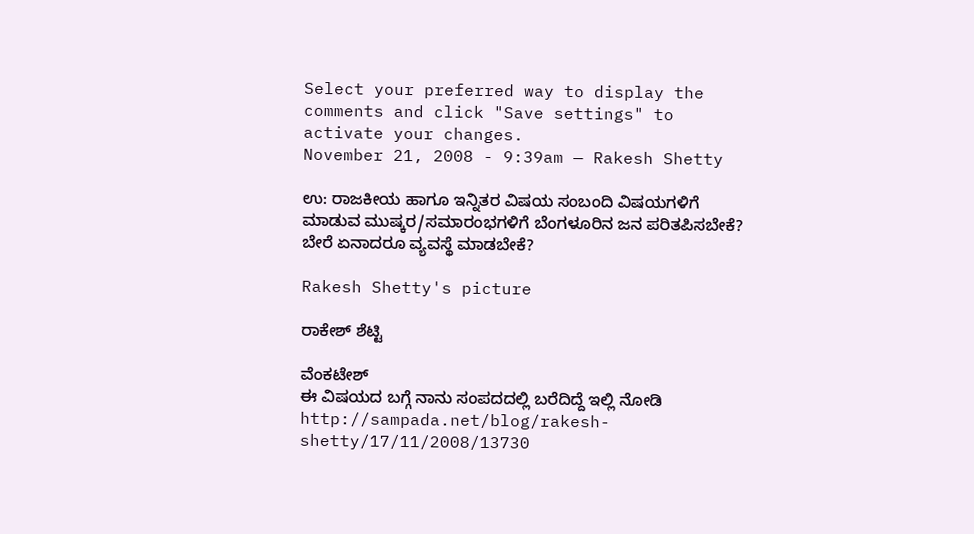Select your preferred way to display the comments and click "Save settings" to activate your changes.
November 21, 2008 - 9:39am — Rakesh Shetty

ಉ: ರಾಜಕೀಯ ಹಾಗೂ ಇನ್ನಿತರ ವಿಷಯ ಸಂಬಂದಿ ವಿಷಯಗಳಿಗೆ ಮಾಡುವ ಮುಷ್ಕರ/ಸಮಾರಂಭಗಳಿಗೆ ಬೆಂಗಳೂರಿನ ಜನ ಪರಿತಪಿಸಬೇಕೆ? ಬೇರೆ ಏನಾದರೂ ವ್ಯವಸ್ಥೆ ಮಾಡಬೇಕೆ?

Rakesh Shetty's picture

ರಾಕೇಶ್ ಶೆಟ್ಟಿ

ವೆಂಕಟೇಶ್
ಈ ವಿಷಯದ ಬಗ್ಗೆ ನಾನು ಸಂಪದದಲ್ಲಿ ಬರೆದಿದ್ದೆ ಇಲ್ಲಿ ನೋಡಿ http://sampada.net/blog/rakesh-shetty/17/11/2008/13730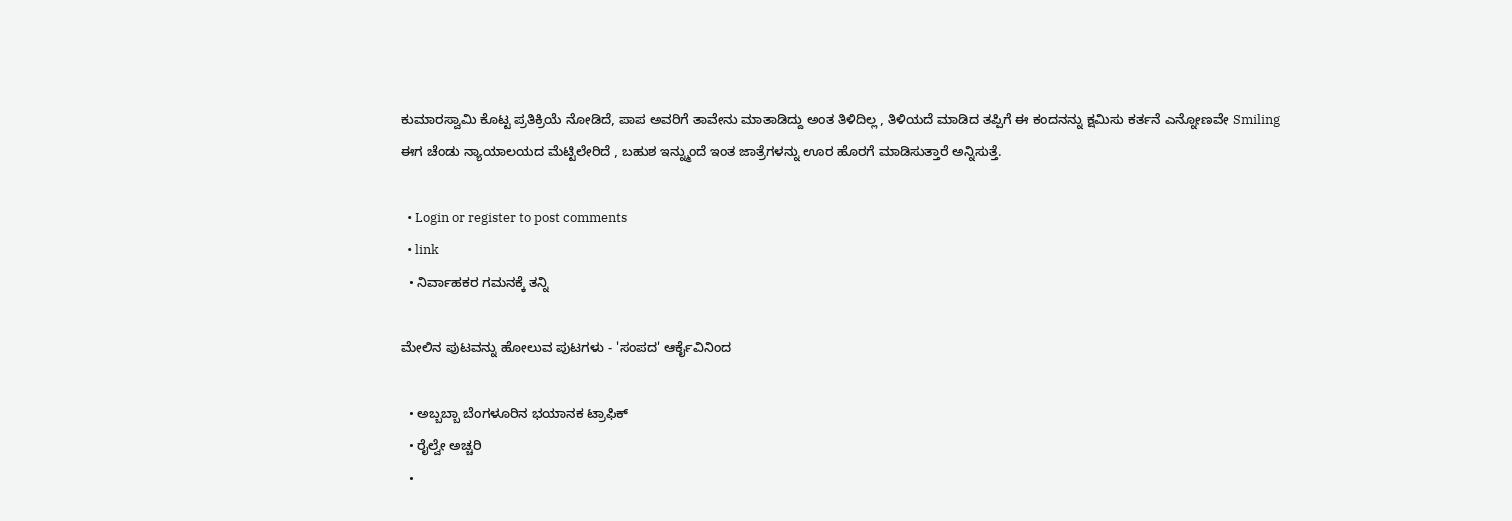ಕುಮಾರಸ್ವಾಮಿ ಕೊಟ್ಟ ಪ್ರತಿಕ್ರಿಯೆ ನೋಡಿದೆ, ಪಾಪ ಅವರಿಗೆ ತಾವೇನು ಮಾತಾಡಿದ್ದು ಅಂತ ತಿಳಿದಿಲ್ಲ , ತಿಳಿಯದೆ ಮಾಡಿದ ತಪ್ಪಿಗೆ ಈ ಕಂದನನ್ನು ಕ್ಷಮಿಸು ಕರ್ತನೆ ಎನ್ನೋಣವೇ Smiling
ಈಗ ಚೆಂಡು ನ್ಯಾಯಾಲಯದ ಮೆಟ್ಟಿಲೇರಿದೆ , ಬಹುಶ ಇನ್ನ್ಮುಂದೆ ಇಂತ ಜಾತ್ರೆಗಳನ್ನು ಊರ ಹೊರಗೆ ಮಾಡಿಸುತ್ತಾರೆ ಅನ್ನಿಸುತ್ತೆ.

  • Login or register to post comments
  • link
  • ನಿರ್ವಾಹಕರ ಗಮನಕ್ಕೆ ತನ್ನಿ

ಮೇಲಿನ ಪುಟವನ್ನು ಹೋಲುವ ಪುಟಗಳು - 'ಸಂಪದ' ಆರ್ಕೈವಿನಿಂದ

  • ಅಬ್ಬಬ್ಬಾ ಬೆಂಗಳೂರಿನ ಭಯಾನಕ ಟ್ರಾಫಿಕ್
  • ರೈಲ್ವೇ ಅಚ್ಚರಿ
  •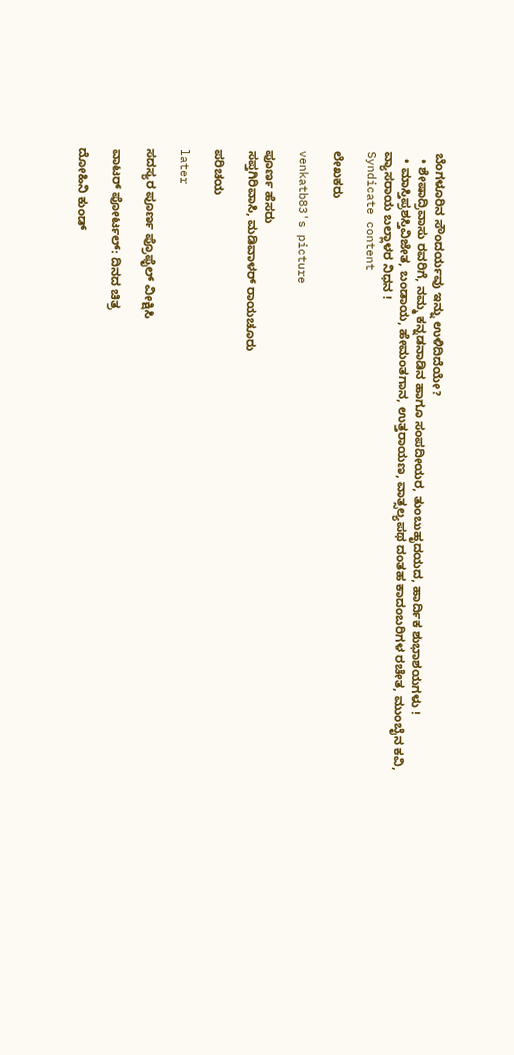ಬೆಂಗಳೂರಿನ ಸೌಂದರ್ಯವು ಇನ್ನು ಉಳಿದಿದೆಯೇ?
  • ಶೇಷಾದ್ರಿವಾಸು ರವರಿಗೆ, ನಮ್ಮ ಕನ್ನಡನಾಡಿನ ಹಾಗೂ ಸಂಪದೀಯರ, ತುಂಬುಹೃದಯದ, ಹಾರ್ದಿಕ ಶುಭಾಶಯಗಳು !
  • ಮಾಸ್ತಿಪ್ರಶಸ್ತಿವಿಜೇತ, ಬಂಡಾಯ, ಹೇಮಂತಗಾನ, ಉತ್ತರಾಯಣ, ವಾತ್ಸಲ್ಯಪಥ ದಂತಹ ಕಾದಂಬರಿಗಳ ರಚೇತ, ಮುಂಬೈನ ಕವಿ, ವ್ಯಾಸರಾಯ ಬಲ್ಲಾಳರ ನಿಧನ !
Syndicate content

ಲೇಖಕರು

venkatb83's picture

ಪೂರ್ಣ ಹೆಸರು
ಸಪ್ತಗಿರಿವಾಸಿ, ಮಡಿವಾಳರ್ ರಾಯಚೂರು

ಪರಿಚಯ

later

ಸದಸ್ಯರ ಪೂರ್ಣ ಪ್ರೊಫೈಲ್ ವೀಕ್ಷಿಸಿ

ವಾಟರ್ ಪೋರ್ಟಲ್: ದಿನದ ಚಿತ್ರ

ದೋಹಿನಿ ಕುಂಡ್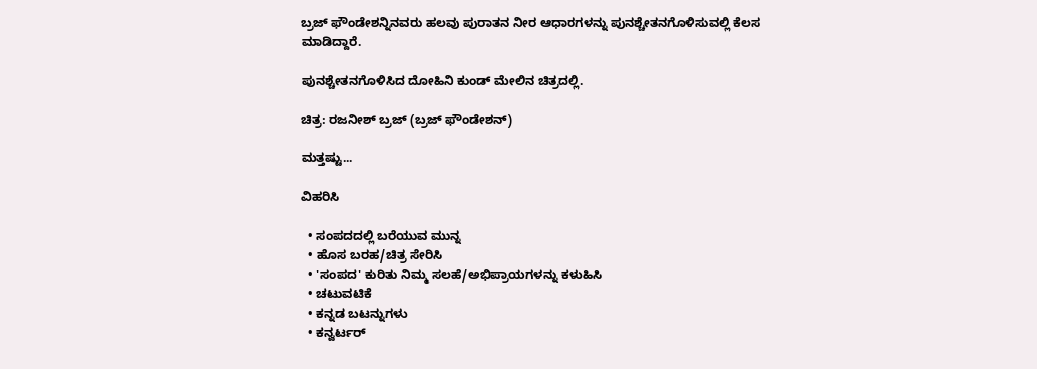ಬ್ರಜ್ ಫೌಂಡೇಶನ್ನಿನವರು ಹಲವು ಪುರಾತನ ನೀರ ಆಧಾರಗಳನ್ನು ಪುನಶ್ಚೇತನಗೊಳಿಸುವಲ್ಲಿ ಕೆಲಸ ಮಾಡಿದ್ದಾರೆ.

ಪುನಶ್ಚೇತನಗೊಳಿಸಿದ ದೋಹಿನಿ ಕುಂಡ್ ಮೇಲಿನ ಚಿತ್ರದಲ್ಲಿ.

ಚಿತ್ರ: ರಜನೀಶ್ ಬ್ರಜ್ (ಬ್ರಜ್ ಫೌಂಡೇಶನ್)

ಮತ್ತಷ್ಟು...

ವಿಹರಿಸಿ

  • ಸಂಪದದಲ್ಲಿ ಬರೆಯುವ ಮುನ್ನ
  • ಹೊಸ ಬರಹ/ಚಿತ್ರ ಸೇರಿಸಿ
  • 'ಸಂಪದ' ಕುರಿತು ನಿಮ್ಮ ಸಲಹೆ/ಅಭಿಪ್ರಾಯಗಳನ್ನು ಕಳುಹಿಸಿ
  • ಚಟುವಟಿಕೆ
  • ಕನ್ನಡ ಬಟನ್ನುಗಳು
  • ಕನ್ವರ್ಟರ್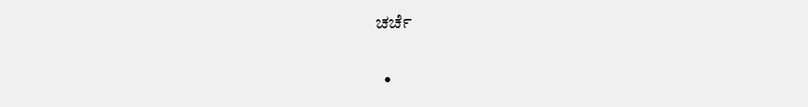ಚರ್ಚೆ

  •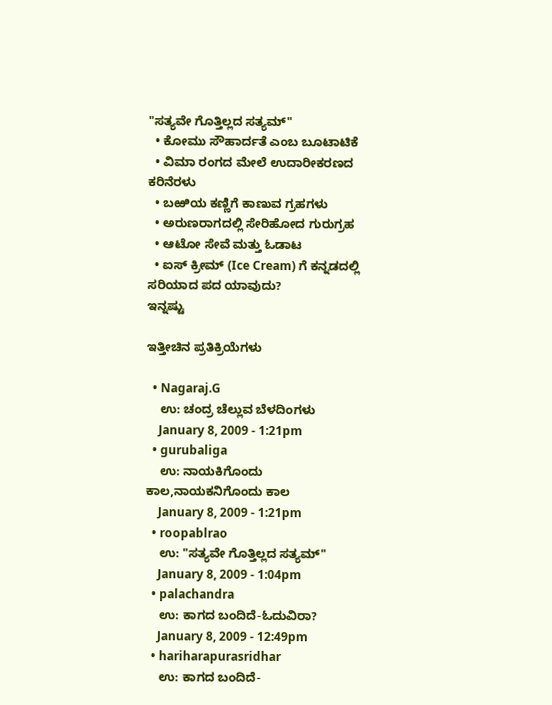"ಸತ್ಯವೇ ಗೊತ್ತಿಲ್ಲದ ಸತ್ಯಮ್"
  • ಕೋಮು ಸೌಹಾರ್ದತೆ ಎಂಬ ಬೂಟಾಟಿಕೆ
  • ವಿಮಾ ರಂಗದ ಮೇಲೆ ಉದಾರೀಕರಣದ ಕರಿನೆರಳು
  • ಬಱಿಯ ಕಣ್ಣಿಗೆ ಕಾಣುವ ಗ್ರಹಗಳು
  • ಅರುಣರಾಗದಲ್ಲಿ ಸೇರಿಹೋದ ಗುರುಗ್ರಹ
  • ಆಟೋ ಸೇವೆ ಮತ್ತು ಓಡಾಟ
  • ಐಸ್ ಕ್ರೀಮ್ (Ice Cream) ಗೆ ಕನ್ನಡದಲ್ಲಿ ಸರಿಯಾದ ಪದ ಯಾವುದು?
ಇನ್ನಷ್ಟು

ಇತ್ತೀಚಿನ ಪ್ರತಿಕ್ರಿಯೆಗಳು

  • Nagaraj.G
    ಉ: ಚಂದ್ರ ಚೆಲ್ಲುವ ಬೆಳದಿಂಗಳು
    January 8, 2009 - 1:21pm
  • gurubaliga
    ಉ: ನಾಯಕಿಗೊಂದು ಕಾಲ,ನಾಯಕನಿಗೊಂದು ಕಾಲ
    January 8, 2009 - 1:21pm
  • roopablrao
    ಉ: "ಸತ್ಯವೇ ಗೊತ್ತಿಲ್ಲದ ಸತ್ಯಮ್"
    January 8, 2009 - 1:04pm
  • palachandra
    ಉ: ಕಾಗದ ಬಂದಿದೆ-ಓದುವಿರಾ?
    January 8, 2009 - 12:49pm
  • hariharapurasridhar
    ಉ: ಕಾಗದ ಬಂದಿದೆ-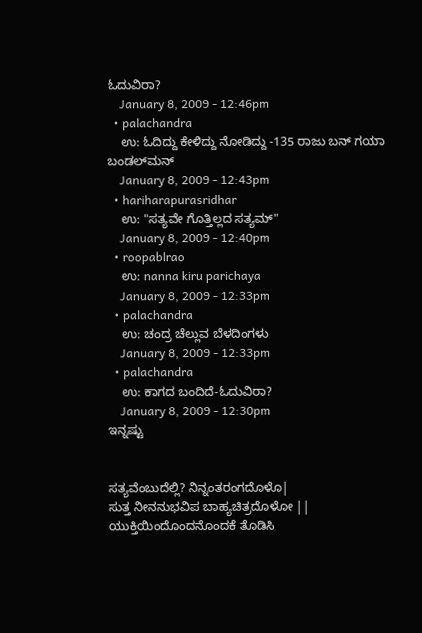ಓದುವಿರಾ?
    January 8, 2009 - 12:46pm
  • palachandra
    ಉ: ಓದಿದ್ದು ಕೇಳಿದ್ದು ನೋಡಿದ್ದು -135 ರಾಜು ಬನ್ ಗಯಾ ಬಂಡಲ್‌ಮನ್
    January 8, 2009 - 12:43pm
  • hariharapurasridhar
    ಉ: "ಸತ್ಯವೇ ಗೊತ್ತಿಲ್ಲದ ಸತ್ಯಮ್"
    January 8, 2009 - 12:40pm
  • roopablrao
    ಉ: nanna kiru parichaya
    January 8, 2009 - 12:33pm
  • palachandra
    ಉ: ಚಂದ್ರ ಚೆಲ್ಲುವ ಬೆಳದಿಂಗಳು
    January 8, 2009 - 12:33pm
  • palachandra
    ಉ: ಕಾಗದ ಬಂದಿದೆ-ಓದುವಿರಾ?
    January 8, 2009 - 12:30pm
ಇನ್ನಷ್ಟು


ಸತ್ಯವೆಂಬುದೆಲ್ಲಿ? ನಿನ್ನಂತರಂಗದೊಳೊ|
ಸುತ್ತ ನೀನನುಭವಿಪ ಬಾಹ್ಯಚಿತ್ರದೊಳೋ ||
ಯುಕ್ತಿಯಿಂದೊಂದನೊಂದಕೆ ತೊಡಿಸಿ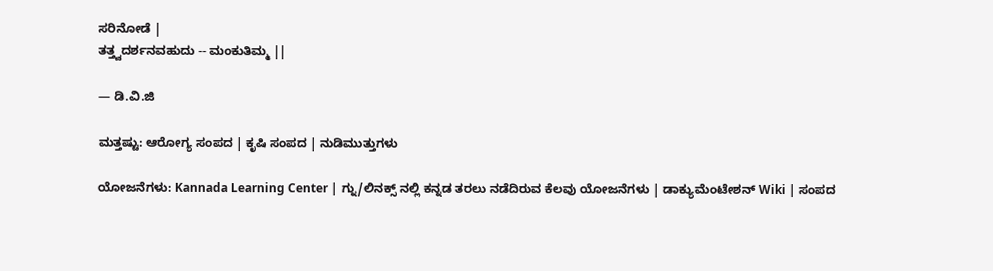ಸರಿನೋಡೆ |
ತತ್ತ್ವದರ್ಶನವಹುದು -- ಮಂಕುತಿಮ್ಮ ||

— ಡಿ.ವಿ.ಜಿ

ಮತ್ತಷ್ಟು: ಆರೋಗ್ಯ ಸಂಪದ | ಕೃಷಿ ಸಂಪದ | ನುಡಿಮುತ್ತುಗಳು

ಯೋಜನೆಗಳು: Kannada Learning Center | ಗ್ನು/ಲಿನಕ್ಸ್ ನಲ್ಲಿ ಕನ್ನಡ ತರಲು ನಡೆದಿರುವ ಕೆಲವು ಯೋಜನೆಗಳು | ಡಾಕ್ಯುಮೆಂಟೇಶನ್ Wiki | ಸಂಪದ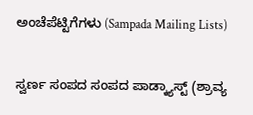ಅಂಚೆಪೆಟ್ಟಿಗೆಗಳು (Sampada Mailing Lists)

ಸ್ವರ್ಣ ಸಂಪದ ಸಂಪದ ಪಾಡ್ಕ್ಯಾಸ್ಟ್ (ಶ್ರಾವ್ಯ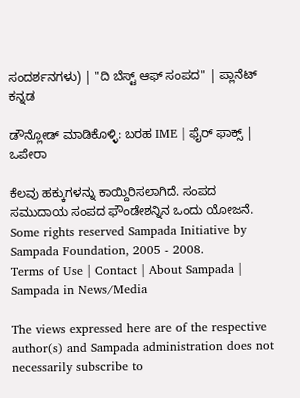ಸಂದರ್ಶನಗಳು) | "ದಿ ಬೆಸ್ಟ್ ಆಫ್ ಸಂಪದ" | ಪ್ಲಾನೆಟ್ ಕನ್ನಡ

ಡೌನ್ಲೋಡ್ ಮಾಡಿಕೊಳ್ಳಿ: ಬರಹ IME | ಫೈರ್ ಫಾಕ್ಸ್ | ಒಪೇರಾ

ಕೆಲವು ಹಕ್ಕುಗಳನ್ನು ಕಾಯ್ದಿರಿಸಲಾಗಿದೆ. ಸಂಪದ ಸಮುದಾಯ ಸಂಪದ ಫೌಂಡೇಶನ್ನಿನ ಒಂದು ಯೋಜನೆ.
Some rights reserved Sampada Initiative by Sampada Foundation, 2005 - 2008.
Terms of Use | Contact | About Sampada | Sampada in News/Media

The views expressed here are of the respective author(s) and Sampada administration does not necessarily subscribe to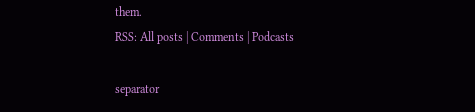them.
RSS: All posts | Comments | Podcasts

separator